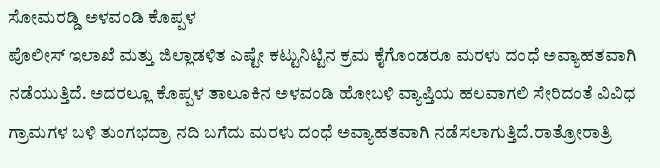ಸೋಮರಡ್ಡಿ ಅಳವಂಡಿ ಕೊಪ್ಪಳ
ಪೊಲೀಸ್ ಇಲಾಖೆ ಮತ್ತು ಜಿಲ್ಲಾಡಳಿತ ಎಷ್ಟೇ ಕಟ್ಟುನಿಟ್ಟಿನ ಕ್ರಮ ಕೈಗೊಂಡರೂ ಮರಳು ದಂಧೆ ಅವ್ಯಾಹತವಾಗಿ ನಡೆಯುತ್ತಿದೆ. ಅದರಲ್ಲೂ ಕೊಪ್ಪಳ ತಾಲೂಕಿನ ಅಳವಂಡಿ ಹೋಬಳಿ ವ್ಯಾಪ್ತಿಯ ಹಲವಾಗಲಿ ಸೇರಿದಂತೆ ವಿವಿಧ ಗ್ರಾಮಗಳ ಬಳಿ ತುಂಗಭದ್ರಾ ನದಿ ಬಗೆದು ಮರಳು ದಂಧೆ ಅವ್ಯಾಹತವಾಗಿ ನಡೆಸಲಾಗುತ್ತಿದೆ.ರಾತ್ರೋರಾತ್ರಿ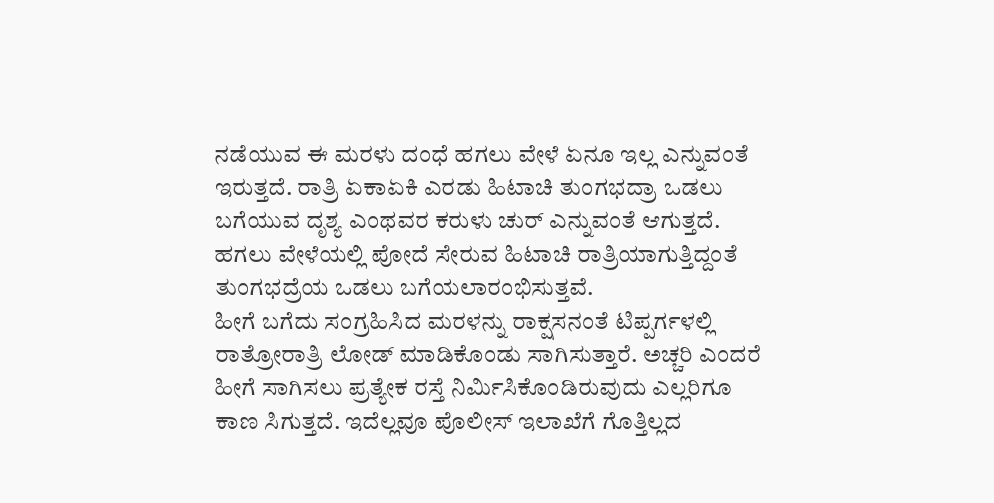ನಡೆಯುವ ಈ ಮರಳು ದಂಧೆ ಹಗಲು ವೇಳೆ ಏನೂ ಇಲ್ಲ ಎನ್ನುವಂತೆ ಇರುತ್ತದೆ. ರಾತ್ರಿ ಏಕಾಏಕಿ ಎರಡು ಹಿಟಾಚಿ ತುಂಗಭದ್ರಾ ಒಡಲು ಬಗೆಯುವ ದೃಶ್ಯ ಎಂಥವರ ಕರುಳು ಚುರ್ ಎನ್ನುವಂತೆ ಆಗುತ್ತದೆ. ಹಗಲು ವೇಳೆಯಲ್ಲಿ ಪೋದೆ ಸೇರುವ ಹಿಟಾಚಿ ರಾತ್ರಿಯಾಗುತ್ತಿದ್ದಂತೆ ತುಂಗಭದ್ರೆಯ ಒಡಲು ಬಗೆಯಲಾರಂಭಿಸುತ್ತವೆ.
ಹೀಗೆ ಬಗೆದು ಸಂಗ್ರಹಿಸಿದ ಮರಳನ್ನು ರಾಕ್ಷಸನಂತೆ ಟಿಪ್ಪರ್ಗಳಲ್ಲಿ ರಾತ್ರೋರಾತ್ರಿ ಲೋಡ್ ಮಾಡಿಕೊಂಡು ಸಾಗಿಸುತ್ತಾರೆ. ಅಚ್ಚರಿ ಎಂದರೆ ಹೀಗೆ ಸಾಗಿಸಲು ಪ್ರತ್ಯೇಕ ರಸ್ತೆ ನಿರ್ಮಿಸಿಕೊಂಡಿರುವುದು ಎಲ್ಲರಿಗೂ ಕಾಣ ಸಿಗುತ್ತದೆ. ಇದೆಲ್ಲವೂ ಪೊಲೀಸ್ ಇಲಾಖೆಗೆ ಗೊತ್ತಿಲ್ಲದ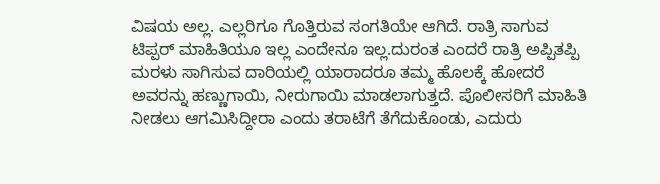ವಿಷಯ ಅಲ್ಲ. ಎಲ್ಲರಿಗೂ ಗೊತ್ತಿರುವ ಸಂಗತಿಯೇ ಆಗಿದೆ. ರಾತ್ರಿ ಸಾಗುವ ಟಿಪ್ಪರ್ ಮಾಹಿತಿಯೂ ಇಲ್ಲ ಎಂದೇನೂ ಇಲ್ಲ.ದುರಂತ ಎಂದರೆ ರಾತ್ರಿ ಅಪ್ಪಿತಪ್ಪಿ ಮರಳು ಸಾಗಿಸುವ ದಾರಿಯಲ್ಲಿ ಯಾರಾದರೂ ತಮ್ಮ ಹೊಲಕ್ಕೆ ಹೋದರೆ ಅವರನ್ನು ಹಣ್ಣುಗಾಯಿ, ನೀರುಗಾಯಿ ಮಾಡಲಾಗುತ್ತದೆ. ಪೊಲೀಸರಿಗೆ ಮಾಹಿತಿ ನೀಡಲು ಆಗಮಿಸಿದ್ದೀರಾ ಎಂದು ತರಾಟೆಗೆ ತೆಗೆದುಕೊಂಡು, ಎದುರು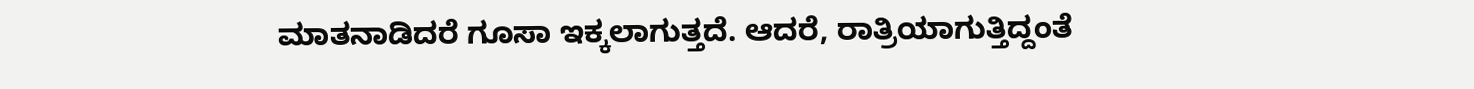ಮಾತನಾಡಿದರೆ ಗೂಸಾ ಇಕ್ಕಲಾಗುತ್ತದೆ. ಆದರೆ, ರಾತ್ರಿಯಾಗುತ್ತಿದ್ದಂತೆ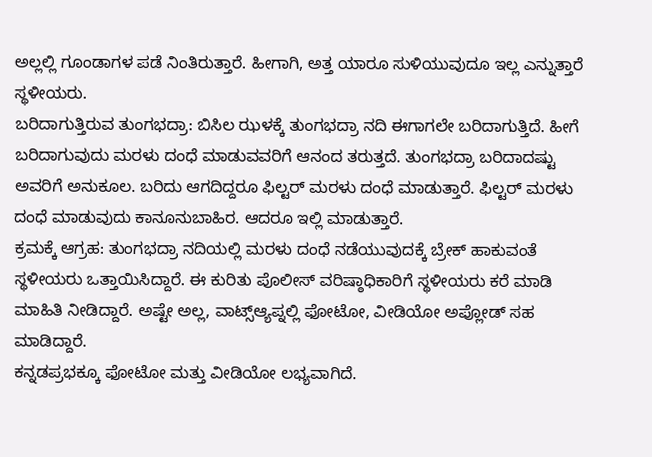ಅಲ್ಲಲ್ಲಿ ಗೂಂಡಾಗಳ ಪಡೆ ನಿಂತಿರುತ್ತಾರೆ. ಹೀಗಾಗಿ, ಅತ್ತ ಯಾರೂ ಸುಳಿಯುವುದೂ ಇಲ್ಲ ಎನ್ನುತ್ತಾರೆ ಸ್ಥಳೀಯರು.
ಬರಿದಾಗುತ್ತಿರುವ ತುಂಗಭದ್ರಾ: ಬಿಸಿಲ ಝಳಕ್ಕೆ ತುಂಗಭದ್ರಾ ನದಿ ಈಗಾಗಲೇ ಬರಿದಾಗುತ್ತಿದೆ. ಹೀಗೆ ಬರಿದಾಗುವುದು ಮರಳು ದಂಧೆ ಮಾಡುವವರಿಗೆ ಆನಂದ ತರುತ್ತದೆ. ತುಂಗಭದ್ರಾ ಬರಿದಾದಷ್ಟು ಅವರಿಗೆ ಅನುಕೂಲ. ಬರಿದು ಆಗದಿದ್ದರೂ ಫಿಲ್ಟರ್ ಮರಳು ದಂಧೆ ಮಾಡುತ್ತಾರೆ. ಫಿಲ್ಟರ್ ಮರಳು ದಂಧೆ ಮಾಡುವುದು ಕಾನೂನುಬಾಹಿರ. ಆದರೂ ಇಲ್ಲಿ ಮಾಡುತ್ತಾರೆ.
ಕ್ರಮಕ್ಕೆ ಆಗ್ರಹ: ತುಂಗಭದ್ರಾ ನದಿಯಲ್ಲಿ ಮರಳು ದಂಧೆ ನಡೆಯುವುದಕ್ಕೆ ಬ್ರೇಕ್ ಹಾಕುವಂತೆ ಸ್ಥಳೀಯರು ಒತ್ತಾಯಿಸಿದ್ದಾರೆ. ಈ ಕುರಿತು ಪೊಲೀಸ್ ವರಿಷ್ಠಾಧಿಕಾರಿಗೆ ಸ್ಥಳೀಯರು ಕರೆ ಮಾಡಿ ಮಾಹಿತಿ ನೀಡಿದ್ದಾರೆ. ಅಷ್ಟೇ ಅಲ್ಲ, ವಾಟ್ಸ್ಆ್ಯಪ್ನಲ್ಲಿ ಫೋಟೋ, ವೀಡಿಯೋ ಅಪ್ಲೋಡ್ ಸಹ ಮಾಡಿದ್ದಾರೆ.
ಕನ್ನಡಪ್ರಭಕ್ಕೂ ಫೋಟೋ ಮತ್ತು ವೀಡಿಯೋ ಲಭ್ಯವಾಗಿದೆ.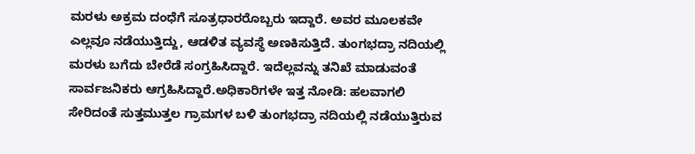ಮರಳು ಅಕ್ರಮ ದಂಧೆಗೆ ಸೂತ್ರಧಾರರೊಬ್ಬರು ಇದ್ದಾರೆ. ಅವರ ಮೂಲಕವೇ ಎಲ್ಲವೂ ನಡೆಯುತ್ತಿದ್ದು, ಆಡಳಿತ ವ್ಯವಸ್ಥೆ ಅಣಕಿಸುತ್ತಿದೆ. ತುಂಗಭದ್ರಾ ನದಿಯಲ್ಲಿ ಮರಳು ಬಗೆದು ಬೇರೆಡೆ ಸಂಗ್ರಹಿಸಿದ್ದಾರೆ. ಇದೆಲ್ಲವನ್ನು ತನಿಖೆ ಮಾಡುವಂತೆ ಸಾರ್ವಜನಿಕರು ಆಗ್ರಹಿಸಿದ್ದಾರೆ.ಅಧಿಕಾರಿಗಳೇ ಇತ್ತ ನೋಡಿ: ಹಲವಾಗಲಿ ಸೇರಿದಂತೆ ಸುತ್ತಮುತ್ತಲ ಗ್ರಾಮಗಳ ಬಳಿ ತುಂಗಭದ್ರಾ ನದಿಯಲ್ಲಿ ನಡೆಯುತ್ತಿರುವ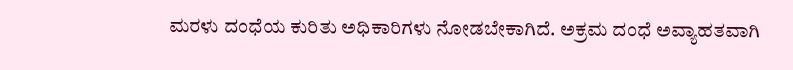ಮರಳು ದಂಧೆಯ ಕುರಿತು ಅಧಿಕಾರಿಗಳು ನೋಡಬೇಕಾಗಿದೆ. ಅಕ್ರಮ ದಂಧೆ ಅವ್ಯಾಹತವಾಗಿ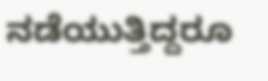ನಡೆಯುತ್ತಿದ್ದರೂ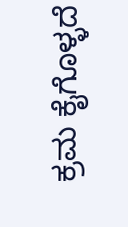ಕ್ರಮ ಕೈಗೊಳ್ಳದೆ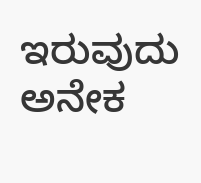ಇರುವುದು ಅನೇಕ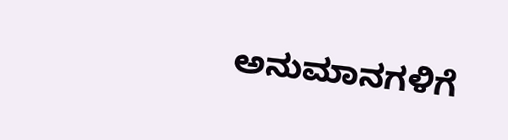ಅನುಮಾನಗಳಿಗೆ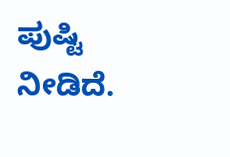ಪುಷ್ಟಿ ನೀಡಿದೆ.